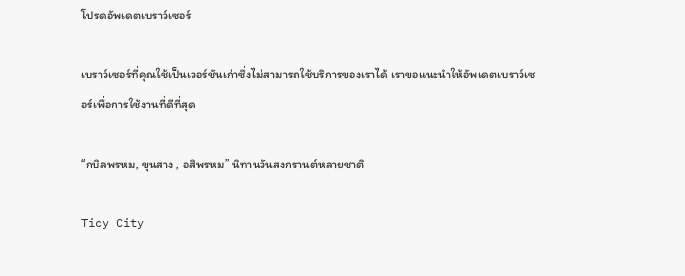โปรดอัพเดตเบราว์เซอร์

เบราว์เซอร์ที่คุณใช้เป็นเวอร์ชันเก่าซึ่งไม่สามารถใช้บริการของเราได้ เราขอแนะนำให้อัพเดตเบราว์เซอร์เพื่อการใช้งานที่ดีที่สุด

“กบิลพรหม, ขุนสาง , อสิพรหม” นิทานวันสงกรานต์หลายชาติ

Ticy City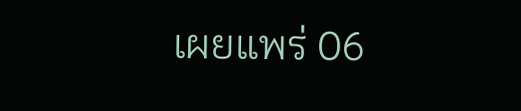เผยแพร่ 06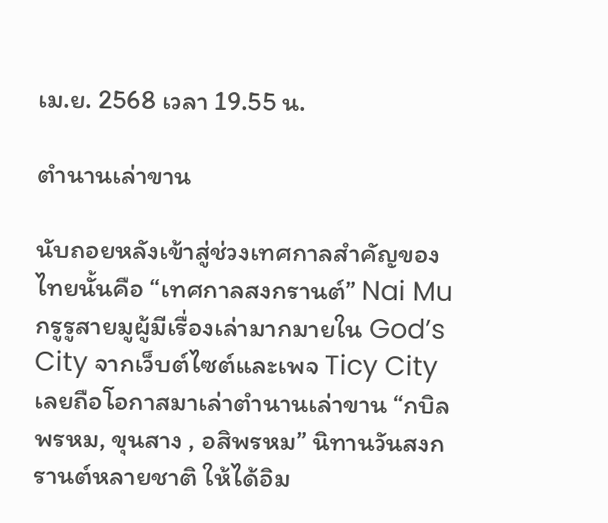เม.ย. 2568 เวลา 19.55 น.

ตำนานเล่าขาน

นับถอยหลังเข้าสู่ช่วงเทศกาลสำคัญของไทยนั้นคือ “เทศกาลสงกรานต์” Nai Mu กรูรูสายมูผู้มีเรื่องเล่ามากมายใน God’s City จากเว็บต์ไซต์และเพจ Ticy City เลยถือโอกาสมาเล่าตำนานเล่าขาน “กบิลพรหม, ขุนสาง , อสิพรหม” นิทานวันสงกรานต์หลายชาติ ให้ได้อิม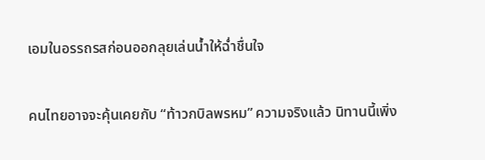เอมในอรรถรสก่อนออกลุยเล่นน้ำให้ฉ่ำชื่นใจ

คนไทยอาจจะคุ้นเคยกับ “ท้าวกบิลพรหม” ความจริงแล้ว นิทานนี้เพิ่ง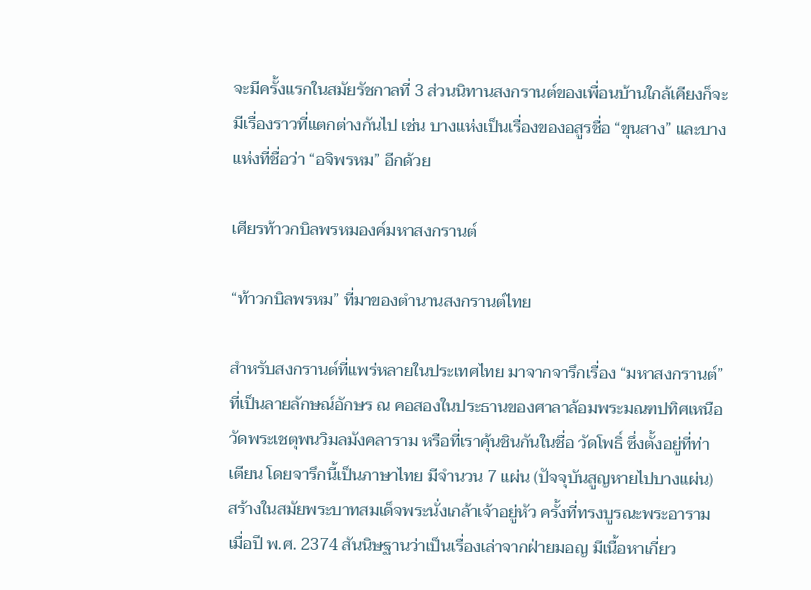จะมีครั้งแรกในสมัยรัชกาลที่ 3 ส่วนนิทานสงกรานต์ของเพื่อนบ้านใกล้เคียงก็จะมีเรื่องราวที่แตกต่างกันไป เช่น บางแห่งเป็นเรื่องของอสูรชื่อ “ขุนสาง” และบางแห่งที่ชื่อว่า “อจิพรหม” อีกด้วย

เศียรท้าวกบิลพรหมองค์มหาสงกรานต์

“ท้าวกบิลพรหม” ที่มาของตำนานสงกรานต์ไทย

สำหรับสงกรานต์ที่แพร่หลายในประเทศไทย มาจากจารึกเรื่อง “มหาสงกรานต์” ที่เป็นลายลักษณ์อักษร ณ คอสองในประธานของศาลาล้อมพระมณฑปทิศเหนือ วัดพระเชตุพนวิมลมังคลาราม หรือที่เราคุ้นชินกันในชื่อ วัดโพธิ์ ซึ่งตั้งอยู่ที่ท่าเตียน โดยจารึกนี้เป็นภาษาไทย มีจำนวน 7 แผ่น (ปัจจุบันสูญหายไปบางแผ่น) สร้างในสมัยพระบาทสมเด็จพระนั่งเกล้าเจ้าอยู่หัว ครั้งที่ทรงบูรณะพระอารามเมื่อปี พ.ศ. 2374 สันนิษฐานว่าเป็นเรื่องเล่าจากฝ่ายมอญ มีเนื้อหาเกี่ยว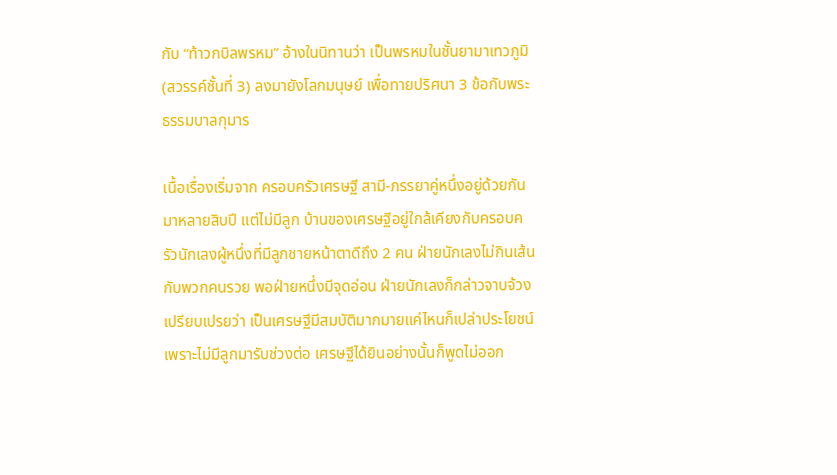กับ “ท้าวกบิลพรหม” อ้างในนิทานว่า เป็นพรหมในชั้นยามาเทวภูมิ (สวรรค์ชั้นที่ 3) ลงมายังโลกมนุษย์ เพื่อทายปริศนา 3 ข้อกับพระธรรมบาลกุมาร

เนื้อเรื่องเริ่มจาก ครอบครัวเศรษฐี สามี-ภรรยาคู่หนึ่งอยู่ด้วยกันมาหลายสิบปี แต่ไม่มีลูก บ้านของเศรษฐีอยู่ใกล้เคียงกับครอบครัวนักเลงผู้หนึ่งที่มีลูกชายหน้าตาดีถึง 2 คน ฝ่ายนักเลงไม่กินเส้นกับพวกคนรวย พอฝ่ายหนึ่งมีจุดอ่อน ฝ่ายนักเลงก็กล่าวจาบจ้วงเปรียบเปรยว่า เป็นเศรษฐีมีสมบัติมากมายแค่ไหนก็เปล่าประโยชน์ เพราะไม่มีลูกมารับช่วงต่อ เศรษฐีได้ยินอย่างนั้นก็พูดไม่ออก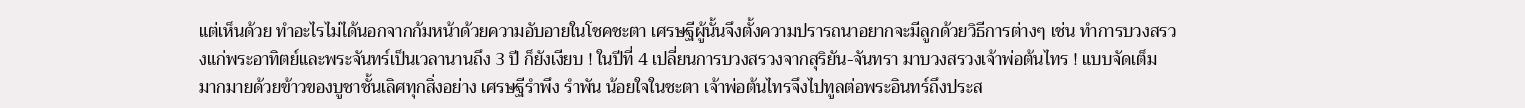แต่เห็นด้วย ทำอะไรไม่ได้นอกจากก้มหน้าด้วยความอับอายในโชคชะตา เศรษฐีผู้นั้นจึงตั้งความปรารถนาอยากจะมีลูกด้วยวิธีการต่างๆ เช่น ทำการบวงสรวงแก่พระอาทิตย์และพระจันทร์เป็นเวลานานถึง 3 ปี ก็ยังเงียบ ! ในปีที่ 4 เปลี่ยนการบวงสรวงจากสุริยัน-จันทรา มาบวงสรวงเจ้าพ่อต้นไทร ! แบบจัดเต็ม มากมายด้วยข้าวของบูชาชั้นเลิศทุกสิ่งอย่าง เศรษฐีรำพึง รำพัน น้อยใจในชะตา เจ้าพ่อต้นไทรจึงไปทูลต่อพระอินทร์ถึงประส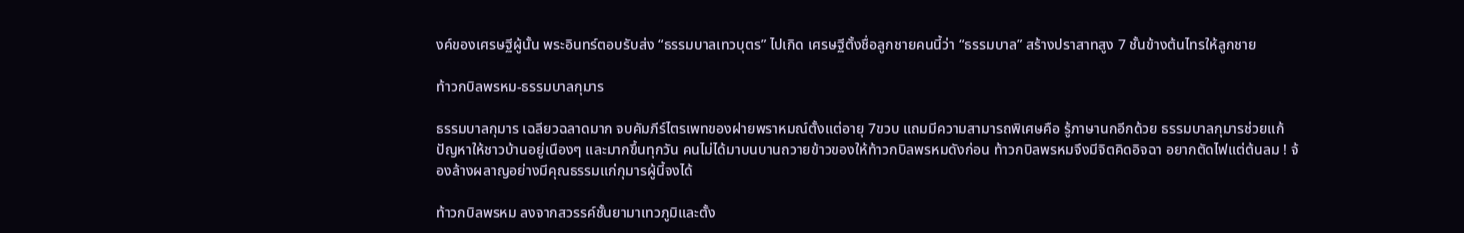งค์ของเศรษฐีผู้นั้น พระอินทร์ตอบรับส่ง “ธรรมบาลเทวบุตร” ไปเกิด เศรษฐีตั้งชื่อลูกชายคนนี้ว่า “ธรรมบาล” สร้างปราสาทสูง 7 ชั้นข้างต้นไทรให้ลูกชาย

ท้าวกบิลพรหม-ธรรมบาลกุมาร

ธรรมบาลกุมาร เฉลียวฉลาดมาก จบคัมภีร์ไตรเพทของฝายพราหมณ์ตั้งแต่อายุ 7ขวบ แถมมีความสามารถพิเศษคือ รู้ภาษานกอีกด้วย ธรรมบาลกุมารช่วยแก้ปัญหาให้ชาวบ้านอยู่เนืองๆ และมากขึ้นทุกวัน คนไม่ได้มาบนบานถวายข้าวของให้ท้าวกบิลพรหมดังก่อน ท้าวกบิลพรหมจึงมีจิตคิดอิจฉา อยากตัดไฟแต่ต้นลม ! จ้องล้างผลาญอย่างมีคุณธรรมแก่กุมารผู้นี้จงได้

ท้าวกบิลพรหม ลงจากสวรรค์ชั้นยามาเทวภูมิและตั้ง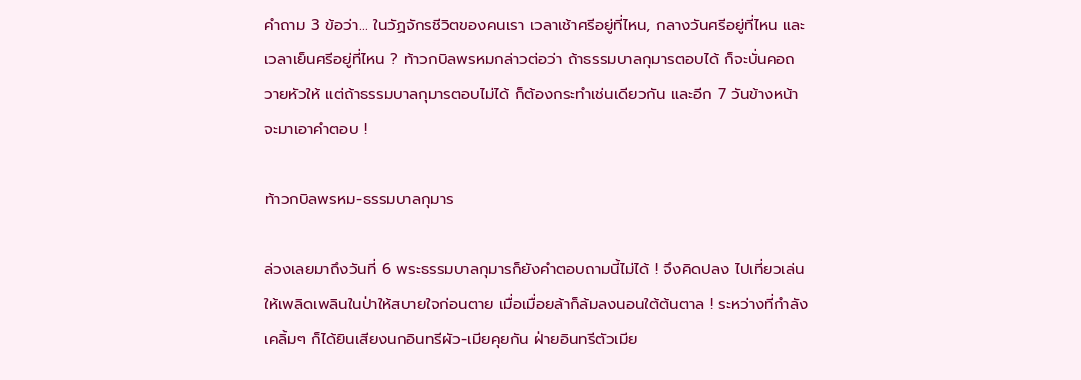คำถาม 3 ข้อว่า… ในวัฏจักรชีวิตของคนเรา เวลาเช้าศรีอยู่ที่ไหน, กลางวันศรีอยู่ที่ไหน และเวลาเย็นศรีอยู่ที่ไหน ? ท้าวกบิลพรหมกล่าวต่อว่า ถ้าธรรมบาลกุมารตอบได้ ก็จะบั่นคอถวายหัวให้ แต่ถ้าธรรมบาลกุมารตอบไม่ได้ ก็ต้องกระทำเช่นเดียวกัน และอีก 7 วันข้างหน้าจะมาเอาคำตอบ !

ท้าวกบิลพรหม-ธรรมบาลกุมาร

ล่วงเลยมาถึงวันที่ 6 พระธรรมบาลกุมารก็ยังคำตอบถามนี้ไม่ได้ ! จึงคิดปลง ไปเที่ยวเล่นให้เพลิดเพลินในป่าให้สบายใจก่อนตาย เมื่อเมื่อยล้าก็ล้มลงนอนใต้ต้นตาล ! ระหว่างที่กำลังเคลิ้มๆ ก็ได้ยินเสียงนกอินทรีผัว-เมียคุยกัน ฝ่ายอินทรีตัวเมีย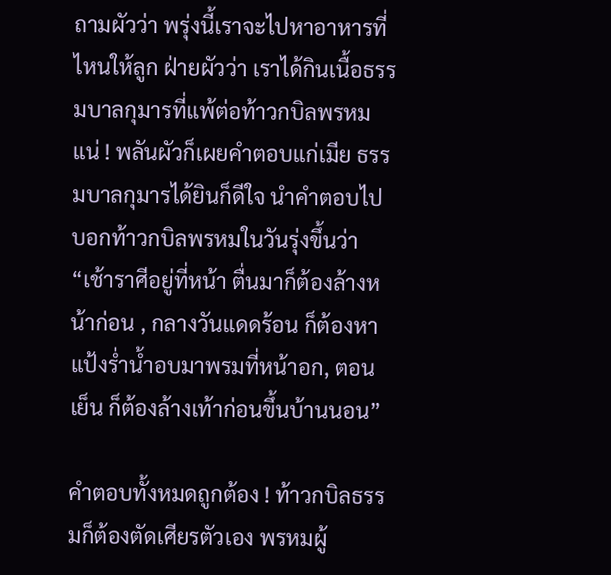ถามผัวว่า พรุ่งนี้เราจะไปหาอาหารที่ไหนให้ลูก ฝ่ายผัวว่า เราได้กินเนื้อธรรมบาลกุมารที่แพ้ต่อท้าวกบิลพรหมแน่ ! พลันผัวก็เผยคำตอบแก่เมีย ธรรมบาลกุมารได้ยินก็ดีใจ นำคำตอบไปบอกท้าวกบิลพรหมในวันรุ่งขึ้นว่า “เช้าราศีอยู่ที่หน้า ตื่นมาก็ต้องล้างหน้าก่อน , กลางวันแดดร้อน ก็ต้องหาแป้งร่ำน้ำอบมาพรมที่หน้าอก, ตอนเย็น ก็ต้องล้างเท้าก่อนขึ้นบ้านนอน”

คำตอบทั้งหมดถูกต้อง ! ท้าวกบิลธรรมก็ต้องตัดเศียรตัวเอง พรหมผู้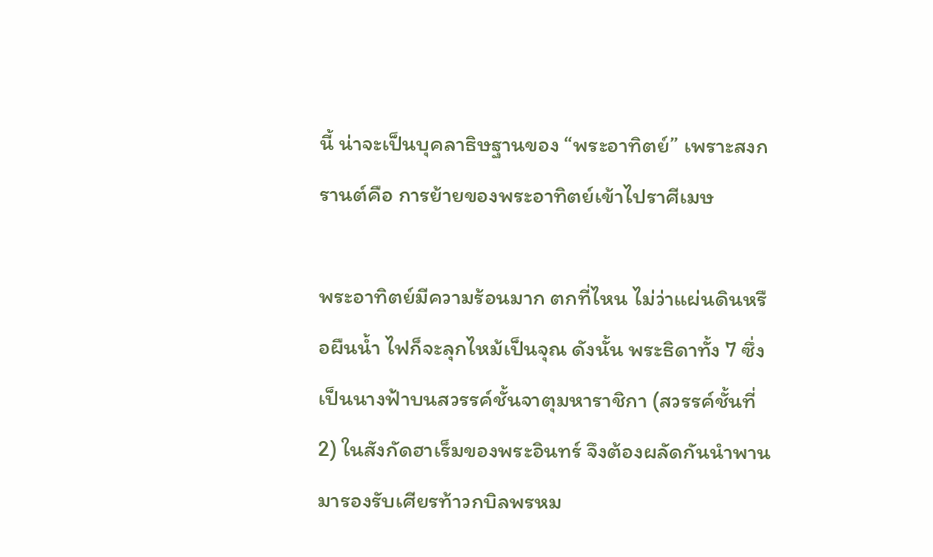นี้ น่าจะเป็นบุคลาธิษฐานของ “พระอาทิตย์” เพราะสงกรานต์คือ การย้ายของพระอาทิตย์เข้าไปราศีเมษ

พระอาทิตย์มีความร้อนมาก ตกที่ไหน ไม่ว่าแผ่นดินหรือผืนน้ำ ไฟก็จะลุกไหม้เป็นจุณ ดังนั้น พระธิดาทั้ง 7 ซึ่งเป็นนางฟ้าบนสวรรค์ชั้นจาตุมหาราชิกา (สวรรค์ชั้นที่ 2) ในสังกัดฮาเร็มของพระอินทร์ จึงต้องผลัดกันนำพานมารองรับเศียรท้าวกบิลพรหม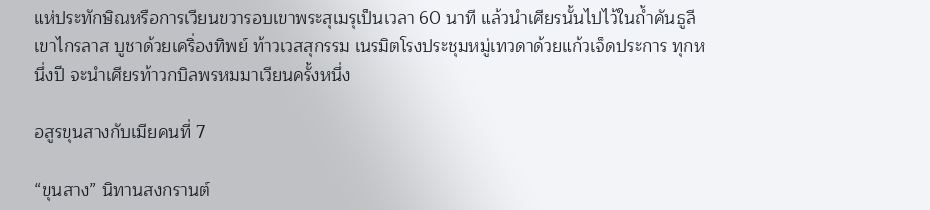แห่ประทักษิณหรือการเวียนขวารอบเขาพระสุเมรุเป็นเวลา 60 นาที แล้วนำเศียรนั้นไปไว้ในถ้ำคันธูลี เขาไกรลาส บูชาด้วยเคริ่องทิพย์ ท้าวเวสสุกรรม เนรมิตโรงประชุมหมู่เทวดาด้วยแก้วเจ็ดประการ ทุกหนึ่งปี จะนำเศียรท้าวกบิลพรหมมาเวียนครั้งหนึ่ง

อสูรขุนสางกับเมียคนที่ 7

“ขุนสาง” นิทานสงกรานต์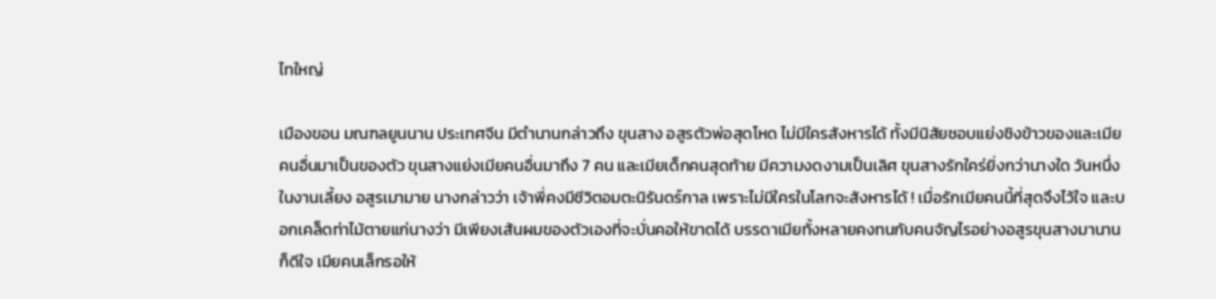ไทใหญ่

เมืองขอน มณฑลยูนนาน ประเทศจีน มีตำนานกล่าวถึง ขุนสาง อสูรตัวพ่อสุดโหด ไม่มีใครสังหารได้ ทั้งมีนิสัยชอบแย่งชิงข้าวของและเมียคนอื่นมาเป็นของตัว ขุนสางแย่งเมียคนอื่นมาถึง 7 คน และเมียเด็กคนสุดท้าย มีความงดงามเป็นเลิศ ขุนสางรักใคร่ยิ่งกว่านางใด วันหนึ่งในงานเลี้ยง อสูรเมามาย นางกล่าวว่า เจ้าพี่คงมีชีวิตอมตะนิรันดร์กาล เพราะไม่มีใครในโลกจะสังหารได้ ! เมื่อรักเมียคนนี้ที่สุดจึงไว้ใจ และบอกเคล็ดท่าไม้ตายแก่นางว่า มีเพียงเส้นผมของตัวเองที่จะบั่นคอให้ขาดได้ บรรดาเมียทั้งหลายคงทนกับคนจัญไรอย่างอสูรขุนสางมานานก็ดีใจ เมียคนเล็กรอให้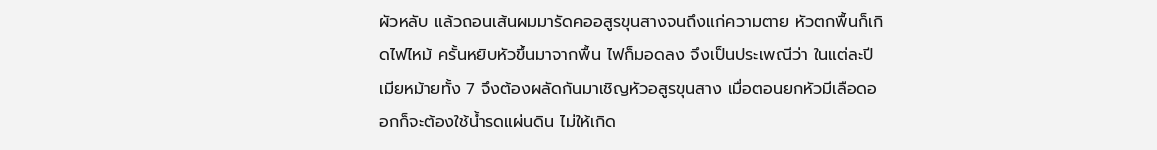ผัวหลับ แล้วถอนเส้นผมมารัดคออสูรขุนสางจนถึงแก่ความตาย หัวตกพื้นก็เกิดไฟไหม้ ครั้นหยิบหัวขึ้นมาจากพื้น ไฟก็มอดลง จึงเป็นประเพณีว่า ในแต่ละปี เมียหม้ายทั้ง 7 จึงต้องผลัดกันมาเชิญหัวอสูรขุนสาง เมื่อตอนยกหัวมีเลือดออกก็จะต้องใช้น้ำรดแผ่นดิน ไม่ให้เกิด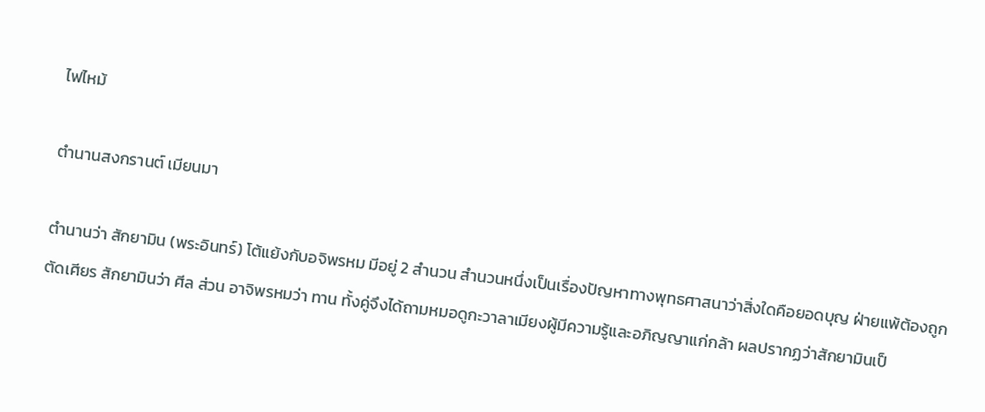ไฟไหม้

ตำนานสงกรานต์ เมียนมา

ตำนานว่า สักยามิน (พระอินทร์) โต้แย้งกับอจิพรหม มีอยู่ 2 สำนวน สำนวนหนึ่งเป็นเรื่องปัญหาทางพุทธศาสนาว่าสิ่งใดคือยอดบุญ ฝ่ายแพ้ต้องถูกตัดเศียร สักยามินว่า ศีล ส่วน อาจิพรหมว่า ทาน ทั้งคู่จึงได้ถามหมอดูกะวาลาเมียงผู้มีความรู้และอภิญญาแก่กล้า ผลปรากฏว่าสักยามินเป็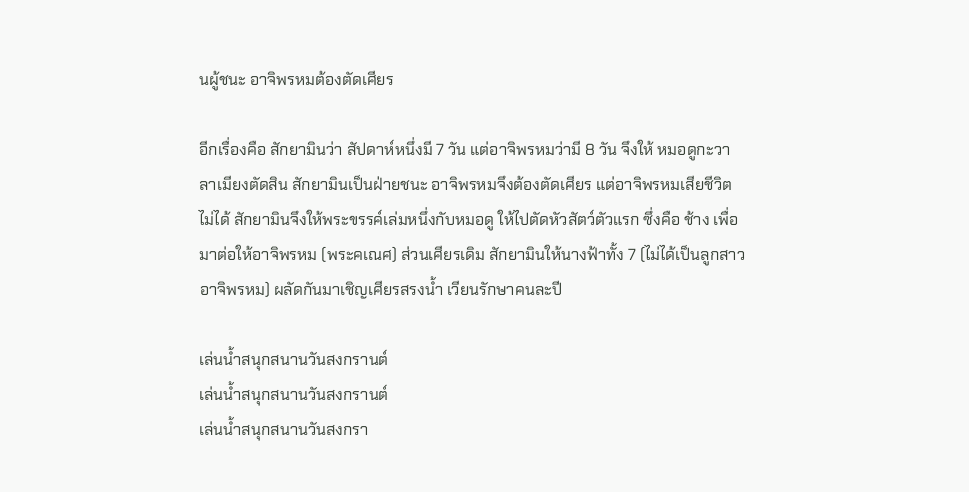นผู้ชนะ อาจิพรหมต้องตัดเศียร

อีกเรื่องคือ สักยามินว่า สัปดาห์หนึ่งมี 7 วัน แต่อาจิพรหมว่ามี 8 วัน จึงให้ หมอดูกะวาลาเมียงตัดสิน สักยามินเป็นฝ่ายชนะ อาจิพรหมจึงต้องตัดเศียร แต่อาจิพรหมเสียชีวิตไม่ได้ สักยามินจึงให้พระขรรค์เล่มหนึ่งกับหมอดู ให้ไปตัดหัวสัตว์ตัวแรก ซึ่งคือ ช้าง เพื่อมาต่อให้อาจิพรหม (พระคเณศ) ส่วนเศียรเดิม สักยามินให้นางฟ้าทั้ง 7 (ไม่ได้เป็นลูกสาวอาจิพรหม) ผลัดกันมาเชิญเศียรสรงน้ำ เวียนรักษาคนละปี

เล่นน้ำสนุกสนานวันสงกรานต์
เล่นน้ำสนุกสนานวันสงกรานต์
เล่นน้ำสนุกสนานวันสงกรา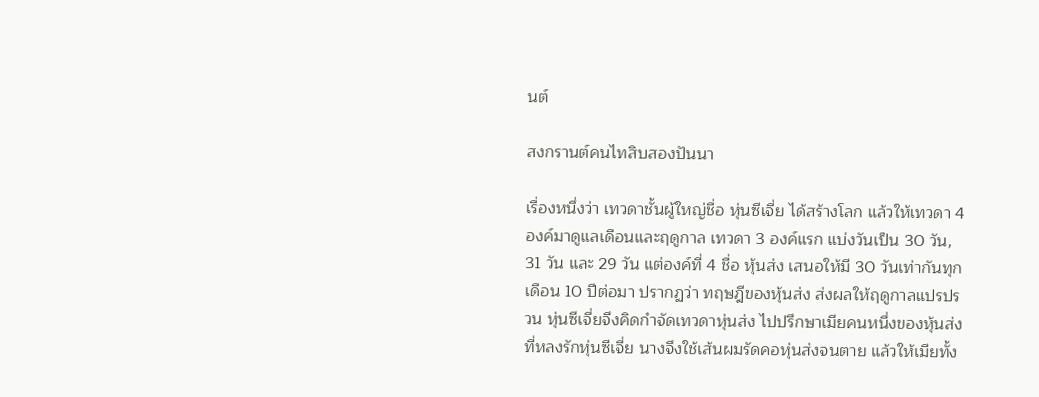นต์

สงกรานต์คนไทสิบสองปันนา

เรื่องหนึ่งว่า เทวดาชั้นผู้ใหญ่ชื่อ หุ่นซีเจี่ย ได้สร้างโลก แล้วให้เทวดา 4 องค์มาดูแลเดือนและฤดูกาล เทวดา 3 องค์แรก แบ่งวันเป็น 30 วัน, 31 วัน และ 29 วัน แต่องค์ที่ 4 ชื่อ หุ้นส่ง เสนอให้มี 30 วันเท่ากันทุกเดือน 10 ปีต่อมา ปรากฏว่า ทฤษฎีของหุ้นส่ง ส่งผลให้ฤดูกาลแปรปรวน หุ่นซีเจี่ยจึงคิดกำจัดเทวดาหุ่นส่ง ไปปรึกษาเมียคนหนึ่งของหุ้นส่งที่หลงรักหุ่นซีเจี่ย นางจึงใช้เส้นผมรัดคอหุ่นส่งจนตาย แล้วให้เมียทั้ง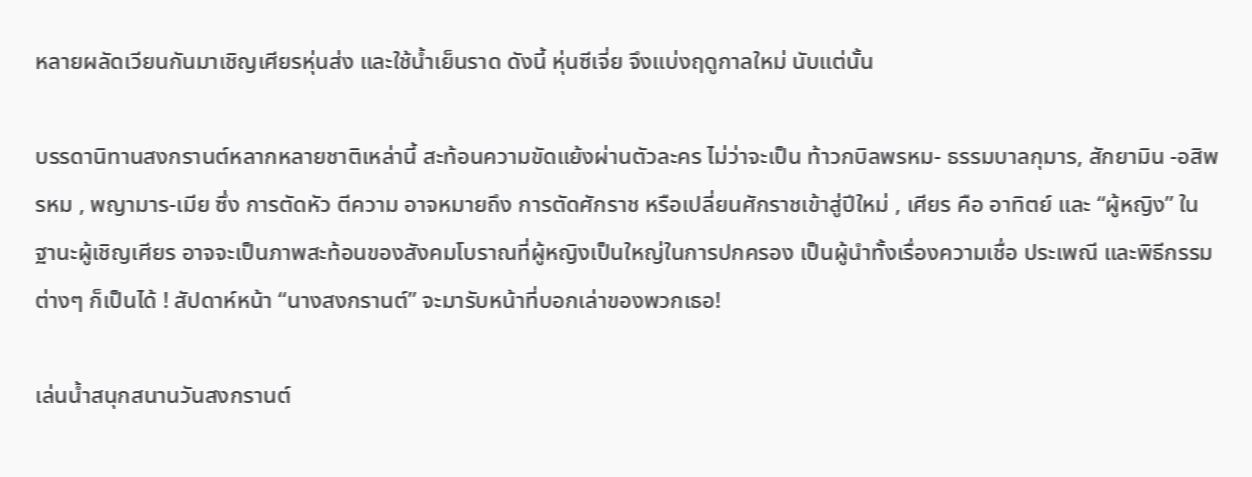หลายผลัดเวียนกันมาเชิญเศียรหุ่นส่ง และใช้น้ำเย็นราด ดังนี้ หุ่นซีเจี่ย จึงแบ่งฤดูกาลใหม่ นับแต่นั้น

บรรดานิทานสงกรานต์หลากหลายชาติเหล่านี้ สะท้อนความขัดแย้งผ่านตัวละคร ไม่ว่าจะเป็น ท้าวกบิลพรหม- ธรรมบาลกุมาร, สักยามิน -อสิพรหม , พญามาร-เมีย ซึ่ง การตัดหัว ตีความ อาจหมายถึง การตัดศักราช หรือเปลี่ยนศักราชเข้าสู่ปีใหม่ , เศียร คือ อาทิตย์ และ “ผู้หญิง” ในฐานะผู้เชิญเศียร อาจจะเป็นภาพสะท้อนของสังคมโบราณที่ผู้หญิงเป็นใหญ่ในการปกครอง เป็นผู้นำทั้งเรื่องความเชื่อ ประเพณี และพิธีกรรมต่างๆ ก็เป็นได้ ! สัปดาห์หน้า “นางสงกรานต์” จะมารับหน้าที่บอกเล่าของพวกเธอ!

เล่นน้ำสนุกสนานวันสงกรานต์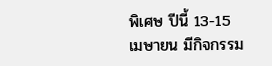พิเศษ ปีนี้ 13-15 เมษายน มีกิจกรรม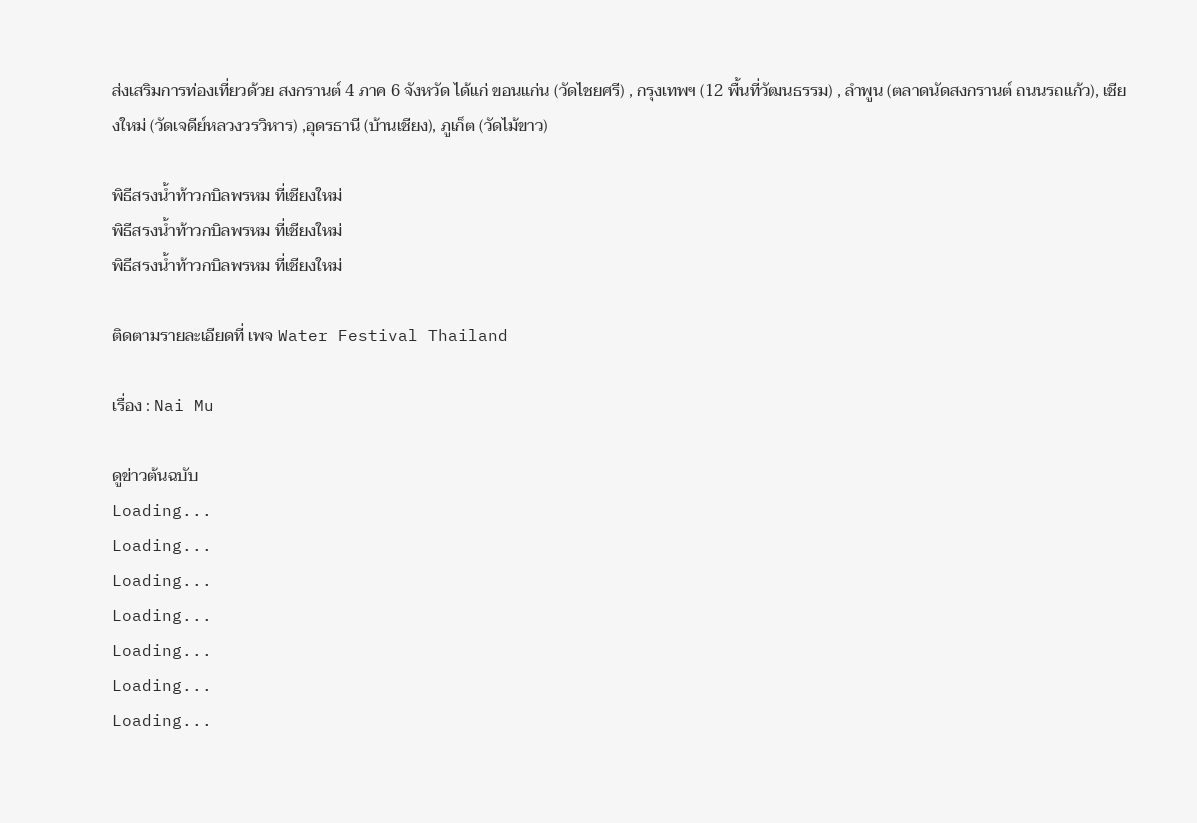ส่งเสริมการท่องเที่ยวด้วย สงกรานต์ 4 ภาค 6 จังหวัด ได้แก่ ขอนแก่น (วัดไชยศรี) , กรุงเทพฯ (12 พื้นที่วัฒนธรรม) , ลำพูน (ตลาดนัดสงกรานต์ ถนนรถแก้ว), เชียงใหม่ (วัดเจดีย์หลวงวรวิหาร) ,อุดรธานี (บ้านเชียง), ภูเก็ต (วัดไม้ขาว)

พิธีสรงน้ำท้าวกบิลพรหม ที่เชียงใหม่
พิธีสรงน้ำท้าวกบิลพรหม ที่เชียงใหม่
พิธีสรงน้ำท้าวกบิลพรหม ที่เชียงใหม่

ติดตามรายละเอียดที่ เพจ Water Festival Thailand

เรื่อง : Nai Mu

ดูข่าวต้นฉบับ
Loading...
Loading...
Loading...
Loading...
Loading...
Loading...
Loading...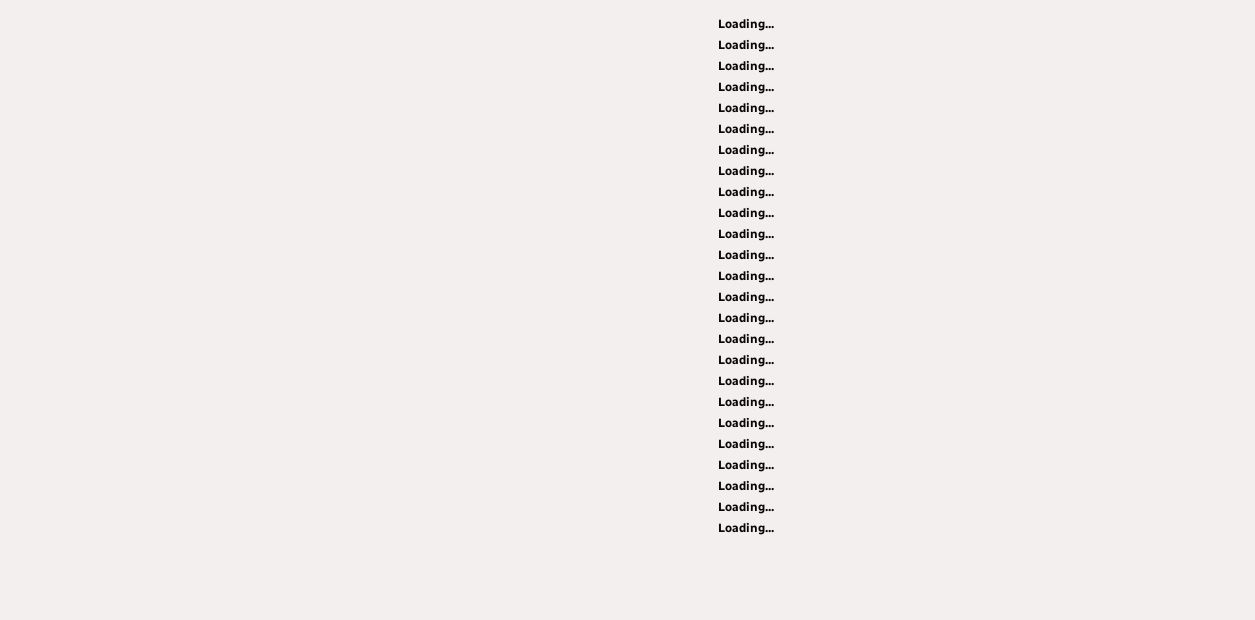Loading...
Loading...
Loading...
Loading...
Loading...
Loading...
Loading...
Loading...
Loading...
Loading...
Loading...
Loading...
Loading...
Loading...
Loading...
Loading...
Loading...
Loading...
Loading...
Loading...
Loading...
Loading...
Loading...
Loading...
Loading...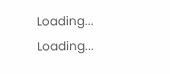Loading...
Loading...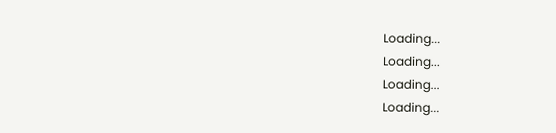Loading...
Loading...
Loading...
Loading...